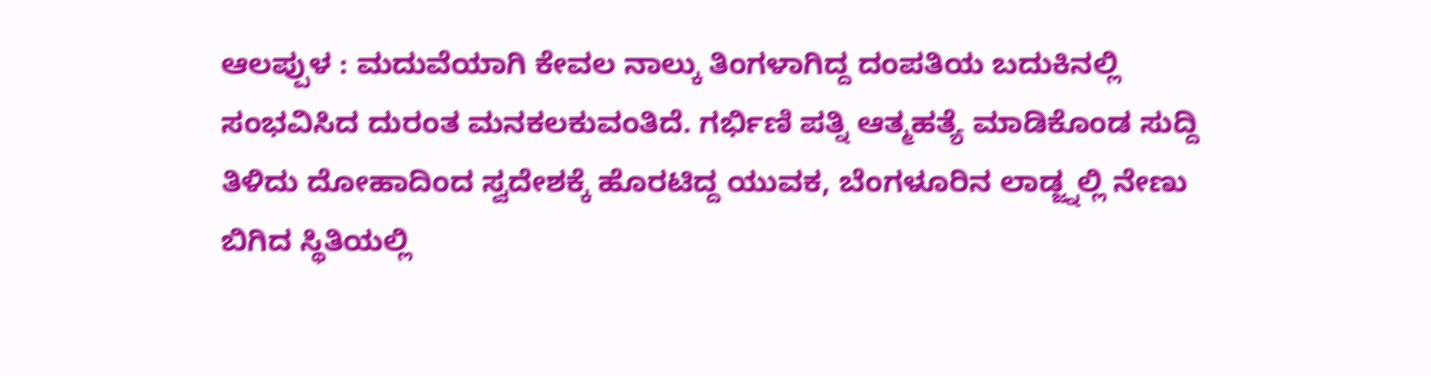ಆಲಪ್ಪುಳ : ಮದುವೆಯಾಗಿ ಕೇವಲ ನಾಲ್ಕು ತಿಂಗಳಾಗಿದ್ದ ದಂಪತಿಯ ಬದುಕಿನಲ್ಲಿ ಸಂಭವಿಸಿದ ದುರಂತ ಮನಕಲಕುವಂತಿದೆ. ಗರ್ಭಿಣಿ ಪತ್ನಿ ಆತ್ಮಹತ್ಯೆ ಮಾಡಿಕೊಂಡ ಸುದ್ದಿ ತಿಳಿದು ದೋಹಾದಿಂದ ಸ್ವದೇಶಕ್ಕೆ ಹೊರಟಿದ್ದ ಯುವಕ, ಬೆಂಗಳೂರಿನ ಲಾಡ್ಜ್ನಲ್ಲಿ ನೇಣು ಬಿಗಿದ ಸ್ಥಿತಿಯಲ್ಲಿ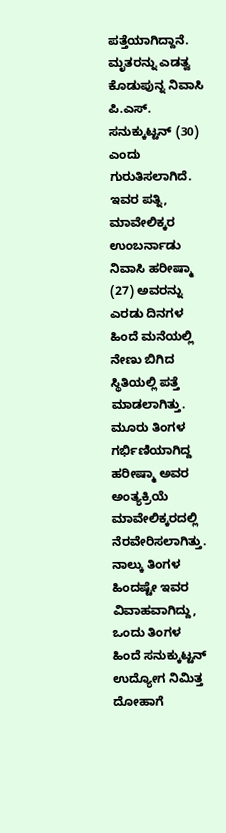ಪತ್ತೆಯಾಗಿದ್ದಾನೆ.
ಮೃತರನ್ನು ಎಡತ್ವ ಕೊಡುಪುನ್ನ ನಿವಾಸಿ ಪಿ.ಎಸ್. ಸನುಕ್ಕುಟ್ಟನ್ (30) ಎಂದು ಗುರುತಿಸಲಾಗಿದೆ. ಇವರ ಪತ್ನಿ, ಮಾವೇಲಿಕ್ಕರ ಉಂಬರ್ನಾಡು ನಿವಾಸಿ ಹರೀಷ್ಮಾ (27) ಅವರನ್ನು ಎರಡು ದಿನಗಳ ಹಿಂದೆ ಮನೆಯಲ್ಲಿ ನೇಣು ಬಿಗಿದ ಸ್ಥಿತಿಯಲ್ಲಿ ಪತ್ತೆ ಮಾಡಲಾಗಿತ್ತು. ಮೂರು ತಿಂಗಳ ಗರ್ಭಿಣಿಯಾಗಿದ್ದ ಹರೀಷ್ಮಾ ಅವರ ಅಂತ್ಯಕ್ರಿಯೆ ಮಾವೇಲಿಕ್ಕರದಲ್ಲಿ ನೆರವೇರಿಸಲಾಗಿತ್ತು.
ನಾಲ್ಕು ತಿಂಗಳ ಹಿಂದಷ್ಟೇ ಇವರ ವಿವಾಹವಾಗಿದ್ದು, ಒಂದು ತಿಂಗಳ ಹಿಂದೆ ಸನುಕ್ಕುಟ್ಟನ್ ಉದ್ಯೋಗ ನಿಮಿತ್ತ ದೋಹಾಗೆ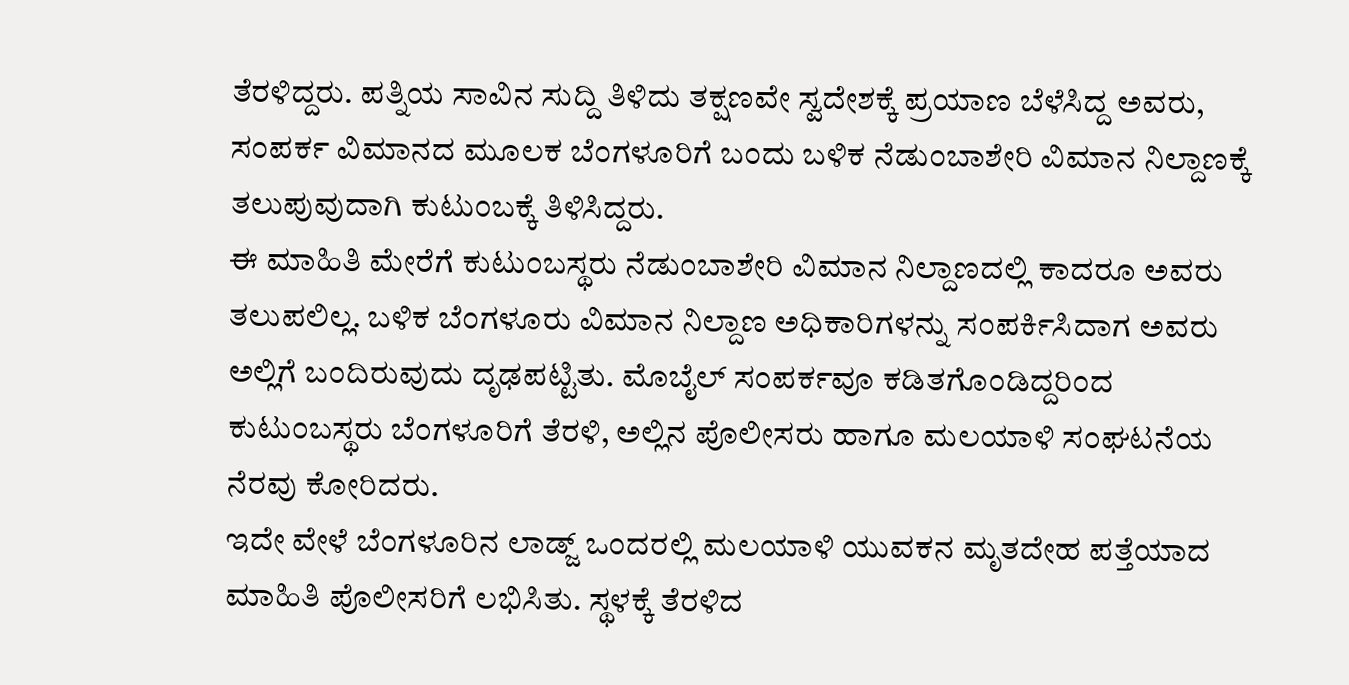ತೆರಳಿದ್ದರು. ಪತ್ನಿಯ ಸಾವಿನ ಸುದ್ದಿ ತಿಳಿದು ತಕ್ಷಣವೇ ಸ್ವದೇಶಕ್ಕೆ ಪ್ರಯಾಣ ಬೆಳೆಸಿದ್ದ ಅವರು, ಸಂಪರ್ಕ ವಿಮಾನದ ಮೂಲಕ ಬೆಂಗಳೂರಿಗೆ ಬಂದು ಬಳಿಕ ನೆಡುಂಬಾಶೇರಿ ವಿಮಾನ ನಿಲ್ದಾಣಕ್ಕೆ ತಲುಪುವುದಾಗಿ ಕುಟುಂಬಕ್ಕೆ ತಿಳಿಸಿದ್ದರು.
ಈ ಮಾಹಿತಿ ಮೇರೆಗೆ ಕುಟುಂಬಸ್ಥರು ನೆಡುಂಬಾಶೇರಿ ವಿಮಾನ ನಿಲ್ದಾಣದಲ್ಲಿ ಕಾದರೂ ಅವರು ತಲುಪಲಿಲ್ಲ. ಬಳಿಕ ಬೆಂಗಳೂರು ವಿಮಾನ ನಿಲ್ದಾಣ ಅಧಿಕಾರಿಗಳನ್ನು ಸಂಪರ್ಕಿಸಿದಾಗ ಅವರು ಅಲ್ಲಿಗೆ ಬಂದಿರುವುದು ದೃಢಪಟ್ಟಿತು. ಮೊಬೈಲ್ ಸಂಪರ್ಕವೂ ಕಡಿತಗೊಂಡಿದ್ದರಿಂದ ಕುಟುಂಬಸ್ಥರು ಬೆಂಗಳೂರಿಗೆ ತೆರಳಿ, ಅಲ್ಲಿನ ಪೊಲೀಸರು ಹಾಗೂ ಮಲಯಾಳಿ ಸಂಘಟನೆಯ ನೆರವು ಕೋರಿದರು.
ಇದೇ ವೇಳೆ ಬೆಂಗಳೂರಿನ ಲಾಡ್ಜ್ ಒಂದರಲ್ಲಿ ಮಲಯಾಳಿ ಯುವಕನ ಮೃತದೇಹ ಪತ್ತೆಯಾದ ಮಾಹಿತಿ ಪೊಲೀಸರಿಗೆ ಲಭಿಸಿತು. ಸ್ಥಳಕ್ಕೆ ತೆರಳಿದ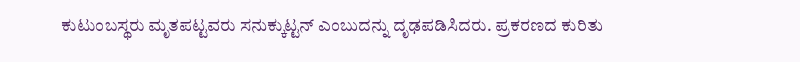ಕುಟುಂಬಸ್ಥರು ಮೃತಪಟ್ಟವರು ಸನುಕ್ಕುಟ್ಟನ್ ಎಂಬುದನ್ನು ದೃಢಪಡಿಸಿದರು. ಪ್ರಕರಣದ ಕುರಿತು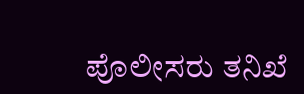ಪೊಲೀಸರು ತನಿಖೆ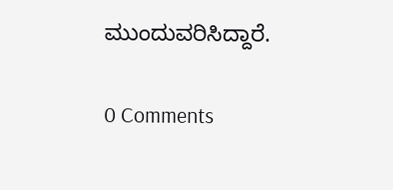ಮುಂದುವರಿಸಿದ್ದಾರೆ.

0 Comments